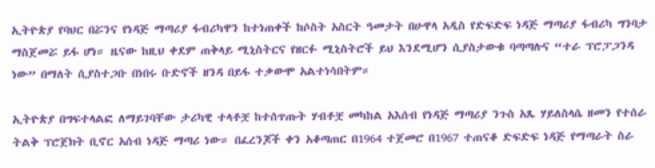ኢትዮጵያ የባህር በሯንና የነዳጅ ማጣሪያ ፋብሪካዋን ከተነጠቀች ከሶስት አስርት ዓመታት በሁዋላ አዲስ የድፍድፍ ነዳጅ ማጣሪያ ፋብሪካ ግንባታ ማስጀመሯ ይፋ ሆነ። ዜናው ከዚህ ቀደም ጠቅላይ ሚኒስትርና የዘርፉ ሚኒስትሮች ይህ እንደሚሆን ሲያስታውቁ ባጣጣሉና “ተራ ፕሮፓጋንዳ ነው” በማለት ሲያስተጋቡ በነበሩ ቡድኖች ዘንዳ በይፋ ተቃውሞ አልተነሳበትም።

ኢትዮጵያ በግፍተላልፎ ለማይገባቸው ታሪካዊ ተላቶቿ ከተሰጥጡት ሃብቶቿ መካከል አእሰብ የነዳጅ ማጣሪያ ንጉስ አጼ ሃይለስላሴ ዘመን የተሰራ ትልቅ ፕሮጀክት ቢኖር አሰብ ነዳጅ ማጣሪ ነው። በፈረንጆች ቀን አቆጣጠር በ1964 ተጀመሮ በ1967 ተጠናቆ ድፍድፍ ነዳጅ የማጣራት ስራ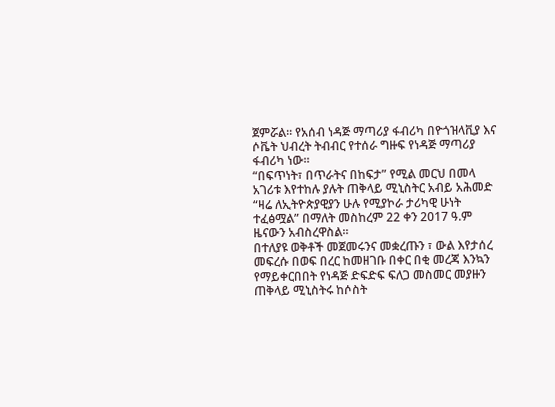ጀምሯል። የአሰብ ነዳጅ ማጣሪያ ፋብሪካ በዮጎዝላቪያ እና ሶቬት ህብረት ትብብር የተሰራ ግዙፍ የነዳጅ ማጣሪያ ፋብሪካ ነው።
“በፍጥነት፣ በጥራትና በከፍታ” የሚል መርህ በመላ አገሪቱ እየተከሉ ያሉት ጠቅላይ ሚኒስትር አብይ አሕመድ “ዛሬ ለኢትዮጵያዊያን ሁሉ የሚያኮራ ታሪካዊ ሁነት ተፈፅሟል” በማለት መስከረም 22 ቀን 2017 ዓ.ም ዜናውን አብስረዋስል።
በተለያዩ ወቅቶች መጀመሩንና መቋረጡን ፣ ውል እየታሰረ መፍረሱ በወፍ በረር ከመዘገቡ በቀር በቂ መረጃ እንኳን የማይቀርበበት የነዳጅ ድፍድፍ ፍለጋ መስመር መያዙን ጠቅላይ ሚኒስትሩ ከሶስት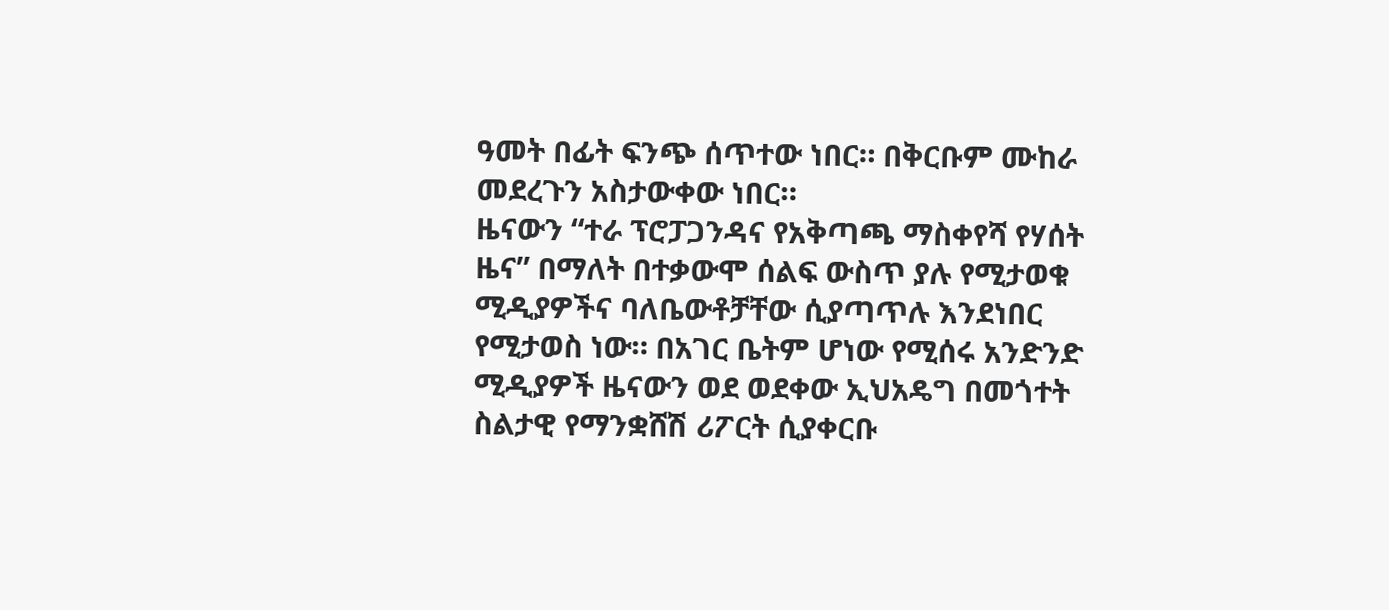ዓመት በፊት ፍንጭ ሰጥተው ነበር። በቅርቡም ሙከራ መደረጉን አስታውቀው ነበር።
ዜናውን “ተራ ፕሮፓጋንዳና የአቅጣጫ ማስቀየሻ የሃሰት ዜና” በማለት በተቃውሞ ሰልፍ ውስጥ ያሉ የሚታወቁ ሚዲያዎችና ባለቤውቶቻቸው ሲያጣጥሉ እንደነበር የሚታወስ ነው። በአገር ቤትም ሆነው የሚሰሩ አንድንድ ሚዲያዎች ዜናውን ወደ ወደቀው ኢህአዴግ በመጎተት ስልታዊ የማንቋሸሽ ሪፖርት ሲያቀርቡ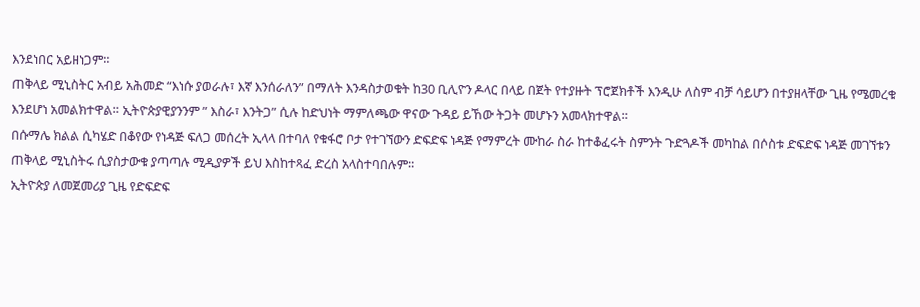እንደነበር አይዘነጋም።
ጠቅላይ ሚኒስትር አብይ አሕመድ “እነሱ ያወራሉ፣ እኛ እንሰራለን” በማለት እንዳስታወቁት ከ30 ቢሊዮን ዶላር በላይ በጀት የተያዙት ፕሮጀክቶች እንዲሁ ለስም ብቻ ሳይሆን በተያዘላቸው ጊዜ የሜመረቁ እንደሆነ አመልክተዋል። ኢትዮጵያዊያንንም ” እስራ፣ እንትጋ” ሲሉ ከድህነት ማምለጫው ዋናው ጉዳይ ይኸው ትጋት መሆኑን አመላክተዋል።
በሱማሌ ክልል ሲካሄድ በቆየው የነዳጅ ፍለጋ መሰረት ኢላላ በተባለ የቁፋሮ ቦታ የተገኘውን ድፍድፍ ነዳጅ የማምረት ሙከራ ስራ ከተቆፈሩት ስምንት ጉድጓዶች መካከል በሶስቱ ድፍድፍ ነዳጅ መገኘቱን ጠቅላይ ሚኒስትሩ ሲያስታውቁ ያጣጣሉ ሚዲያዎች ይህ እስከተጻፈ ድረስ አላስተባበሉም።
ኢትዮጵያ ለመጀመሪያ ጊዜ የድፍድፍ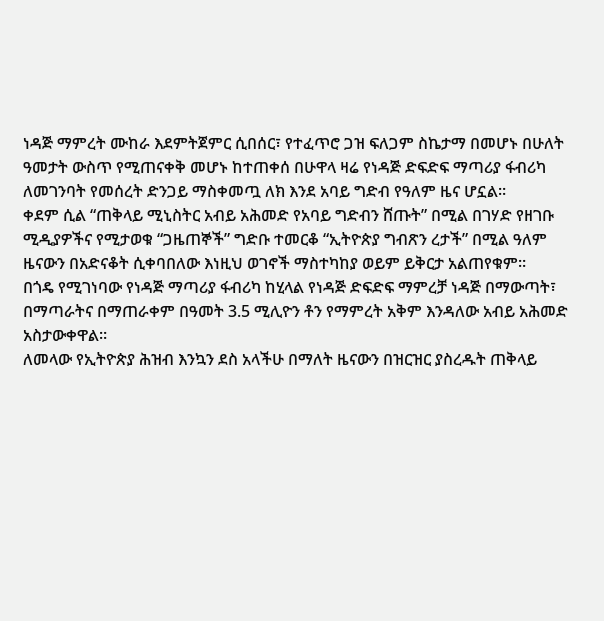ነዳጅ ማምረት ሙከራ እደምትጀምር ሲበሰር፣ የተፈጥሮ ጋዝ ፍለጋም ስኬታማ በመሆኑ በሁለት ዓመታት ውስጥ የሚጠናቀቅ መሆኑ ከተጠቀሰ በሁዋላ ዛሬ የነዳጅ ድፍድፍ ማጣሪያ ፋብሪካ ለመገንባት የመሰረት ድንጋይ ማስቀመጧ ለክ እንደ አባይ ግድብ የዓለም ዜና ሆኗል።
ቀደም ሲል “ጠቅላይ ሚኒስትር አብይ አሕመድ የአባይ ግድብን ሸጡት” በሚል በገሃድ የዘገቡ ሚዲያዎችና የሚታወቁ “ጋዜጠኞች” ግድቡ ተመርቆ “ኢትዮጵያ ግብጽን ረታች” በሚል ዓለም ዜናውን በአድናቆት ሲቀባበለው እነዚህ ወገኖች ማስተካከያ ወይም ይቅርታ አልጠየቁም።
በጎዴ የሚገነባው የነዳጅ ማጣሪያ ፋብሪካ ከሂላል የነዳጅ ድፍድፍ ማምረቻ ነዳጅ በማውጣት፣ በማጣራትና በማጠራቀም በዓመት 3.5 ሚሊዮን ቶን የማምረት አቅም እንዳለው አብይ አሕመድ አስታውቀዋል።
ለመላው የኢትዮጵያ ሕዝብ እንኳን ደስ አላችሁ በማለት ዜናውን በዝርዝር ያስረዱት ጠቅላይ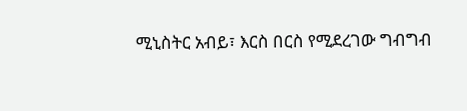ሚኒስትር አብይ፣ እርስ በርስ የሚደረገው ግብግብ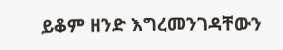ይቆም ዘንድ እግረመንገዳቸውን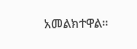አመልክተዋል።